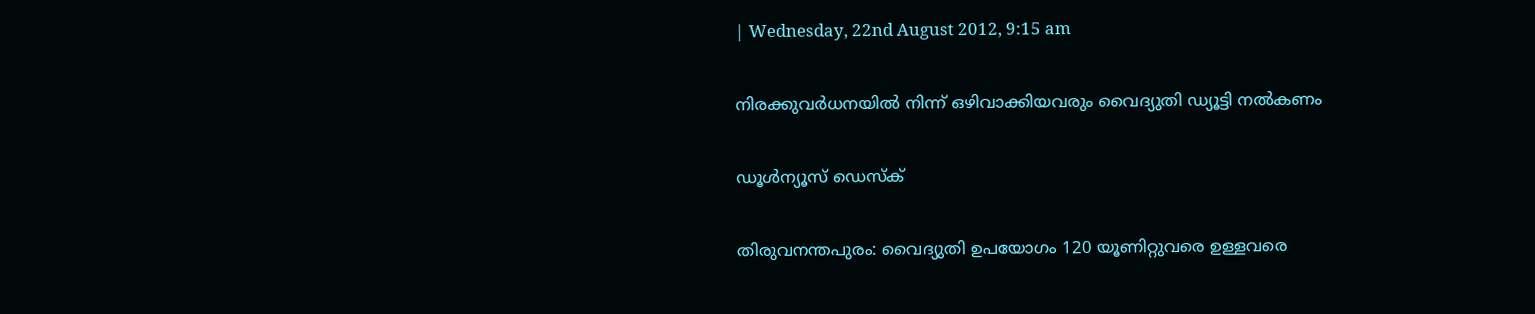| Wednesday, 22nd August 2012, 9:15 am

നിരക്കുവര്‍ധനയില്‍ നിന്ന് ഒഴിവാക്കിയവരും വൈദ്യുതി ഡ്യൂട്ടി നല്‍കണം

ഡൂള്‍ന്യൂസ് ഡെസ്‌ക്

തിരുവനന്തപുരം: വൈദ്യുതി ഉപയോഗം 120 യൂണിറ്റുവരെ ഉള്ളവരെ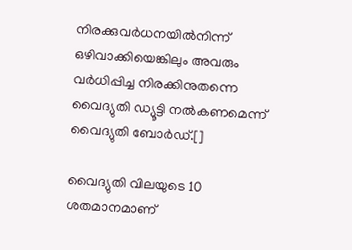നിരക്കുവര്‍ധനയില്‍നിന്ന് ഒഴിവാക്കിയെങ്കിലും അവരും വര്‍ധിപ്പിച്ച നിരക്കിനുതന്നെ വൈദ്യുതി ഡ്യൂട്ടി നല്‍കണമെന്ന് വൈദ്യുതി ബോര്‍ഡ്.[]

വൈദ്യുതി വിലയുടെ 10 ശതമാനമാണ്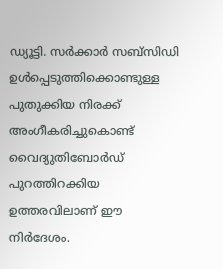ഡ്യൂട്ടി. സര്‍ക്കാര്‍ സബ്‌സിഡി ഉള്‍പ്പെടുത്തിക്കൊണ്ടുള്ള പുതുക്കിയ നിരക്ക് അംഗീകരിച്ചുകൊണ്ട് വൈദ്യുതിബോര്‍ഡ് പുറത്തിറക്കിയ ഉത്തരവിലാണ് ഈ നിര്‍ദേശം.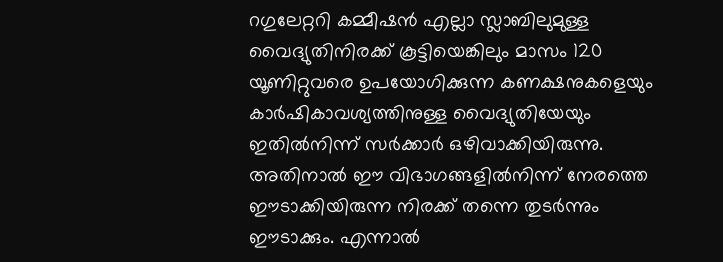റഗുലേറ്ററി കമ്മീഷന്‍ എല്ലാ സ്ലാബിലുമുള്ള വൈദ്യുതിനിരക്ക് കൂട്ടിയെങ്കിലും മാസം 120 യൂണിറ്റുവരെ ഉപയോഗിക്കുന്ന കണക്ഷനുകളെയും കാര്‍ഷികാവശ്യത്തിനുള്ള വൈദ്യുതിയേയും ഇതില്‍നിന്ന് സര്‍ക്കാര്‍ ഒഴിവാക്കിയിരുന്നു. അതിനാല്‍ ഈ വിഭാഗങ്ങളില്‍നിന്ന് നേരത്തെ ഈടാക്കിയിരുന്ന നിരക്ക് തന്നെ തുടര്‍ന്നും ഈടാക്കും. എന്നാല്‍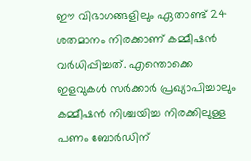ഈ വിഭാഗങ്ങളിലും ഏതാണ്ട് 24 ശതമാനം നിരക്കാണ് കമ്മീഷന്‍ വര്‍ധിപ്പിച്ചത്. എന്തൊക്കെ ഇളവുകള്‍ സര്‍ക്കാര്‍ പ്രഖ്യാപിച്ചാലും കമ്മീഷന്‍ നിശ്ചയിച്ച നിരക്കിലുള്ള പണം ബോര്‍ഡിന്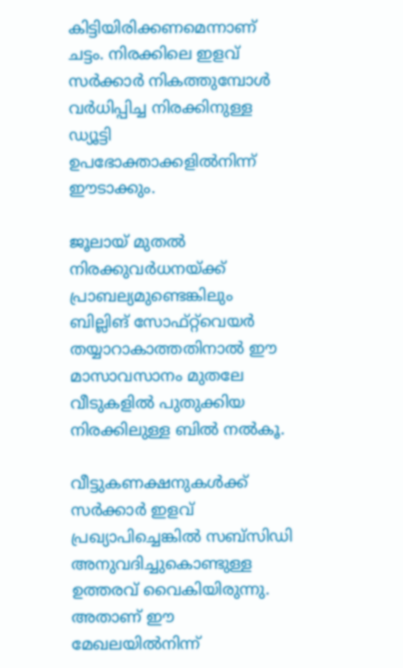കിട്ടിയിരിക്കണമെന്നാണ് ചട്ടം. നിരക്കിലെ ഇളവ് സര്‍ക്കാര്‍ നികത്തുമ്പോള്‍ വര്‍ധിപ്പിച്ച നിരക്കിനുള്ള ഡ്യൂട്ടി ഉപഭോക്താക്കളില്‍നിന്ന് ഈടാക്കും.

ജൂലായ് മുതല്‍ നിരക്കുവര്‍ധനയ്ക്ക് പ്രാബല്യമുണ്ടെങ്കിലും ബില്ലിങ് സോഫ്റ്റ്‌വെയര്‍ തയ്യാറാകാത്തതിനാല്‍ ഈ മാസാവസാനം മുതലേ വീടുകളില്‍ പുതുക്കിയ നിരക്കിലുള്ള ബില്‍ നല്‍കൂ.

വീട്ടുകണക്ഷനുകള്‍ക്ക് സര്‍ക്കാര്‍ ഇളവ് പ്രഖ്യാപിച്ചെങ്കില്‍ സബ്‌സിഡി അനുവദിച്ചുകൊണ്ടുള്ള ഉത്തരവ് വൈകിയിരുന്നു. അതാണ് ഈ മേഖലയില്‍നിന്ന്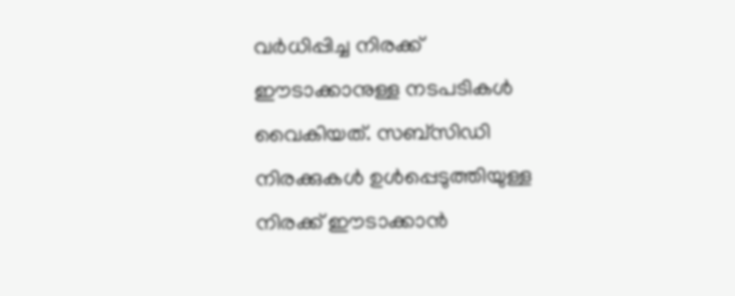വര്‍ധിപ്പിച്ച നിരക്ക് ഈടാക്കാനുള്ള നടപടികള്‍ വൈകിയത്. സബ്‌സിഡി നിരക്കുകള്‍ ഉള്‍പ്പെടുത്തിയുള്ള നിരക്ക് ഈടാക്കാന്‍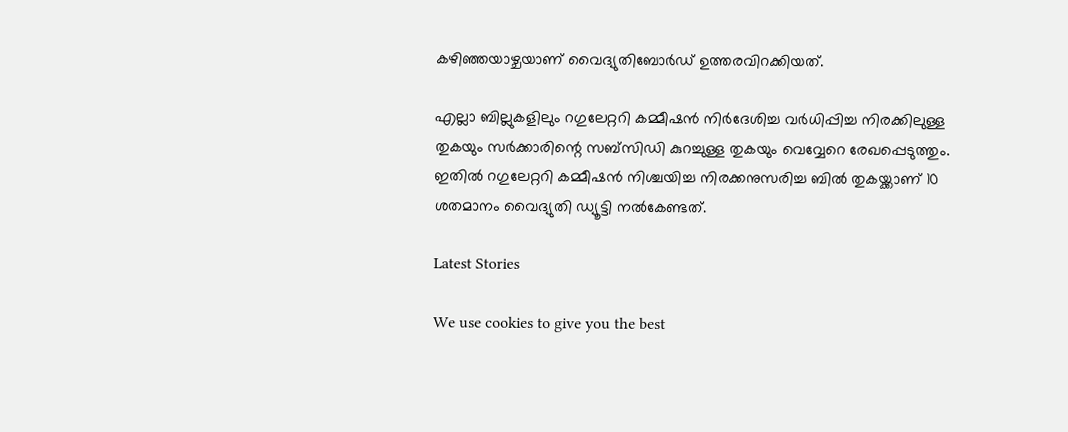കഴിഞ്ഞയാഴ്ചയാണ് വൈദ്യുതിബോര്‍ഡ് ഉത്തരവിറക്കിയത്.

എല്ലാ ബില്ലുകളിലും റഗുലേറ്ററി കമ്മീഷന്‍ നിര്‍ദേശിച്ച വര്‍ധിപ്പിച്ച നിരക്കിലുള്ള തുകയും സര്‍ക്കാരിന്റെ സബ്‌സിഡി കുറച്ചുള്ള തുകയും വെവ്വേറെ രേഖപ്പെടുത്തും. ഇതില്‍ റഗുലേറ്ററി കമ്മീഷന്‍ നിശ്ചയിച്ച നിരക്കനുസരിച്ച ബില്‍ തുകയ്ക്കാണ് 10 ശതമാനം വൈദ്യുതി ഡ്യൂട്ടി നല്‍കേണ്ടത്.

Latest Stories

We use cookies to give you the best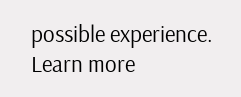possible experience. Learn more